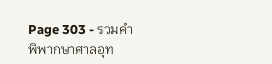Page 303 - รวมคำพิพากษาศาลอุท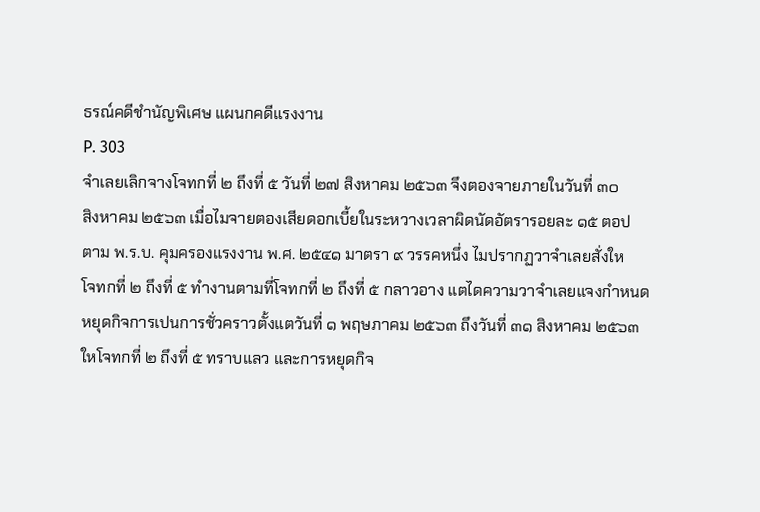ธรณ์คดีชำนัญพิเศษ แผนกคดีแรงงาน
P. 303
จำเลยเลิกจางโจทกที่ ๒ ถึงที่ ๕ วันที่ ๒๗ สิงหาคม ๒๕๖๓ จึงตองจายภายในวันที่ ๓๐
สิงหาคม ๒๕๖๓ เมื่อไมจายตองเสียดอกเบี้ยในระหวางเวลาผิดนัดอัตรารอยละ ๑๕ ตอป
ตาม พ.ร.บ. คุมครองแรงงาน พ.ศ. ๒๕๔๑ มาตรา ๙ วรรคหนึ่ง ไมปรากฏวาจำเลยสั่งให
โจทกที่ ๒ ถึงที่ ๕ ทำงานตามที่โจทกที่ ๒ ถึงที่ ๕ กลาวอาง แตไดความวาจำเลยแจงกำหนด
หยุดกิจการเปนการชั่วคราวตั้งแตวันที่ ๑ พฤษภาคม ๒๕๖๓ ถึงวันที่ ๓๑ สิงหาคม ๒๕๖๓
ใหโจทกที่ ๒ ถึงที่ ๕ ทราบแลว และการหยุดกิจ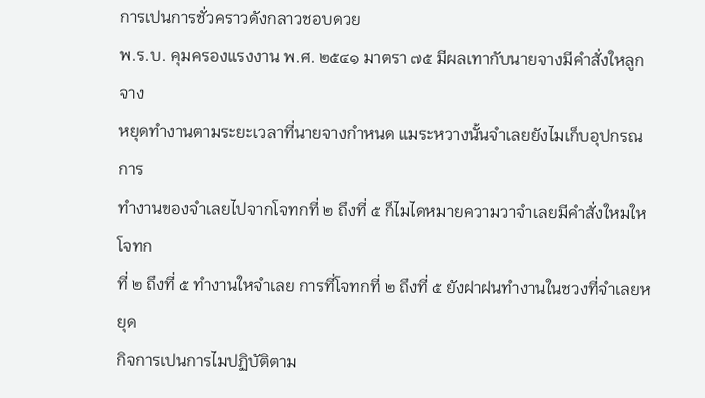การเปนการชั่วคราวดังกลาวชอบดวย
พ.ร.บ. คุมครองแรงงาน พ.ศ. ๒๕๔๑ มาตรา ๗๕ มีผลเทากับนายจางมีคำสั่งใหลูกจาง
หยุดทำงานตามระยะเวลาที่นายจางกำหนด แมระหวางนั้นจำเลยยังไมเก็บอุปกรณการ
ทำงานของจำเลยไปจากโจทกที่ ๒ ถึงที่ ๕ ก็ไมไดหมายความวาจำเลยมีคำสั่งใหมใหโจทก
ที่ ๒ ถึงที่ ๕ ทำงานใหจำเลย การที่โจทกที่ ๒ ถึงที่ ๕ ยังฝาฝนทำงานในชวงที่จำเลยหยุด
กิจการเปนการไมปฏิบัติตาม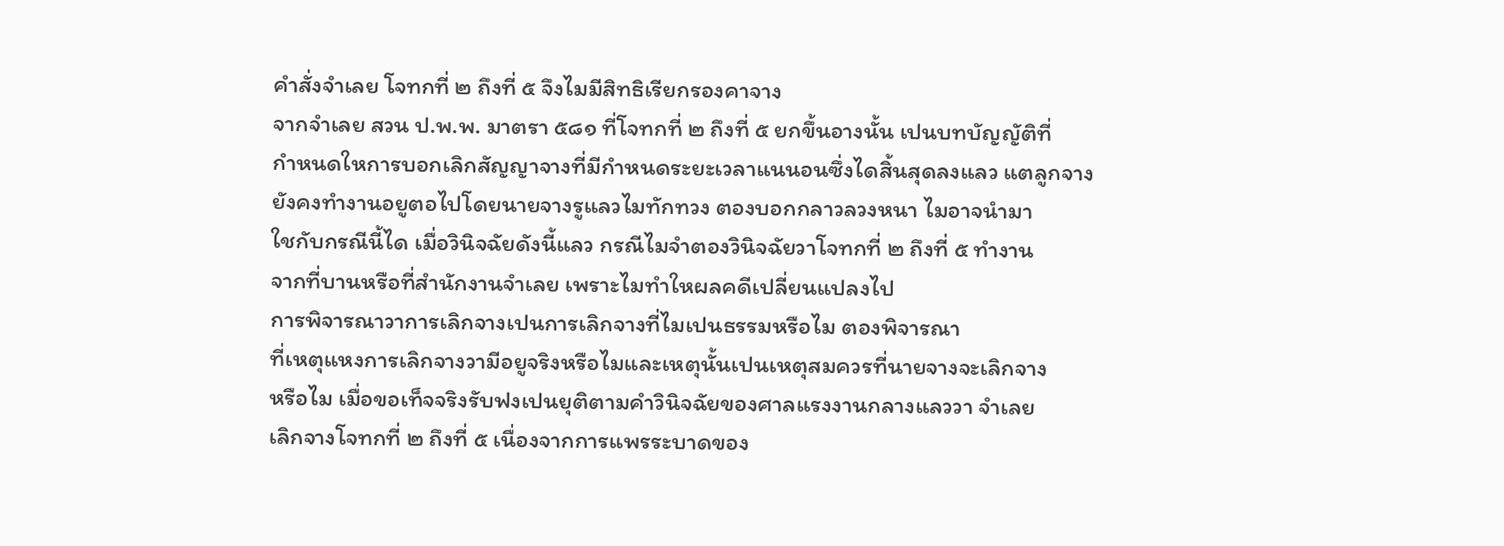คำสั่งจำเลย โจทกที่ ๒ ถึงที่ ๕ จึงไมมีสิทธิเรียกรองคาจาง
จากจำเลย สวน ป.พ.พ. มาตรา ๕๘๑ ที่โจทกที่ ๒ ถึงที่ ๕ ยกขึ้นอางนั้น เปนบทบัญญัติที่
กำหนดใหการบอกเลิกสัญญาจางที่มีกำหนดระยะเวลาแนนอนซึ่งไดสิ้นสุดลงแลว แตลูกจาง
ยังคงทำงานอยูตอไปโดยนายจางรูแลวไมทักทวง ตองบอกกลาวลวงหนา ไมอาจนำมา
ใชกับกรณีนี้ได เมื่อวินิจฉัยดังนี้แลว กรณีไมจำตองวินิจฉัยวาโจทกที่ ๒ ถึงที่ ๕ ทำงาน
จากที่บานหรือที่สำนักงานจำเลย เพราะไมทำใหผลคดีเปลี่ยนแปลงไป
การพิจารณาวาการเลิกจางเปนการเลิกจางที่ไมเปนธรรมหรือไม ตองพิจารณา
ที่เหตุแหงการเลิกจางวามีอยูจริงหรือไมและเหตุนั้นเปนเหตุสมควรที่นายจางจะเลิกจาง
หรือไม เมื่อขอเท็จจริงรับฟงเปนยุติตามคำวินิจฉัยของศาลแรงงานกลางแลววา จำเลย
เลิกจางโจทกที่ ๒ ถึงที่ ๕ เนื่องจากการแพรระบาดของ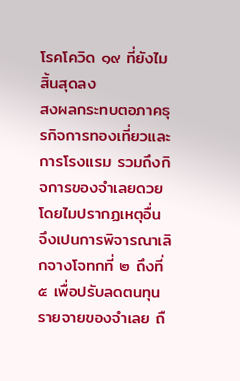โรคโควิด ๑๙ ที่ยังไมสิ้นสุดลง
สงผลกระทบตอภาคธุรกิจการทองเที่ยวและการโรงแรม รวมถึงกิจการของจำเลยดวย
โดยไมปรากฏเหตุอื่น จึงเปนการพิจารณาเลิกจางโจทกที่ ๒ ถึงที่ ๕ เพื่อปรับลดตนทุน
รายจายของจำเลย ถื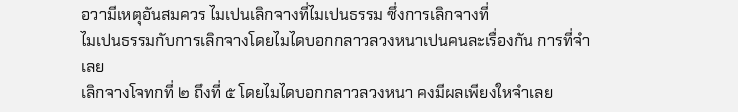อวามีเหตุอันสมควร ไมเปนเลิกจางที่ไมเปนธรรม ซึ่งการเลิกจางที่
ไมเปนธรรมกับการเลิกจางโดยไมไดบอกกลาวลวงหนาเปนคนละเรื่องกัน การที่จำเลย
เลิกจางโจทกที่ ๒ ถึงที่ ๕ โดยไมไดบอกกลาวลวงหนา คงมีผลเพียงใหจำเลย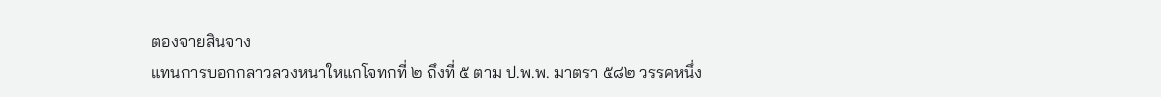ตองจายสินจาง
แทนการบอกกลาวลวงหนาใหแกโจทกที่ ๒ ถึงที่ ๕ ตาม ป.พ.พ. มาตรา ๕๘๒ วรรคหนึ่ง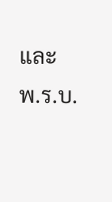และ พ.ร.บ.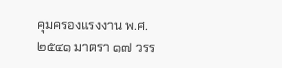คุมครองแรงงาน พ.ศ. ๒๕๔๑ มาตรา ๑๗ วรร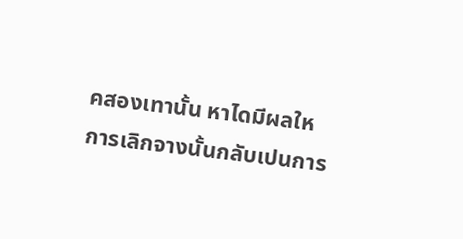คสองเทานั้น หาไดมีผลให
การเลิกจางนั้นกลับเปนการ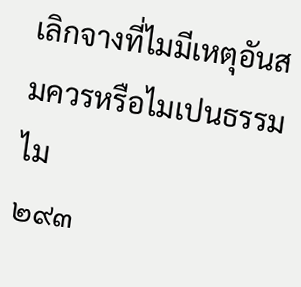เลิกจางที่ไมมีเหตุอันสมควรหรือไมเปนธรรมไม
๒๙๓